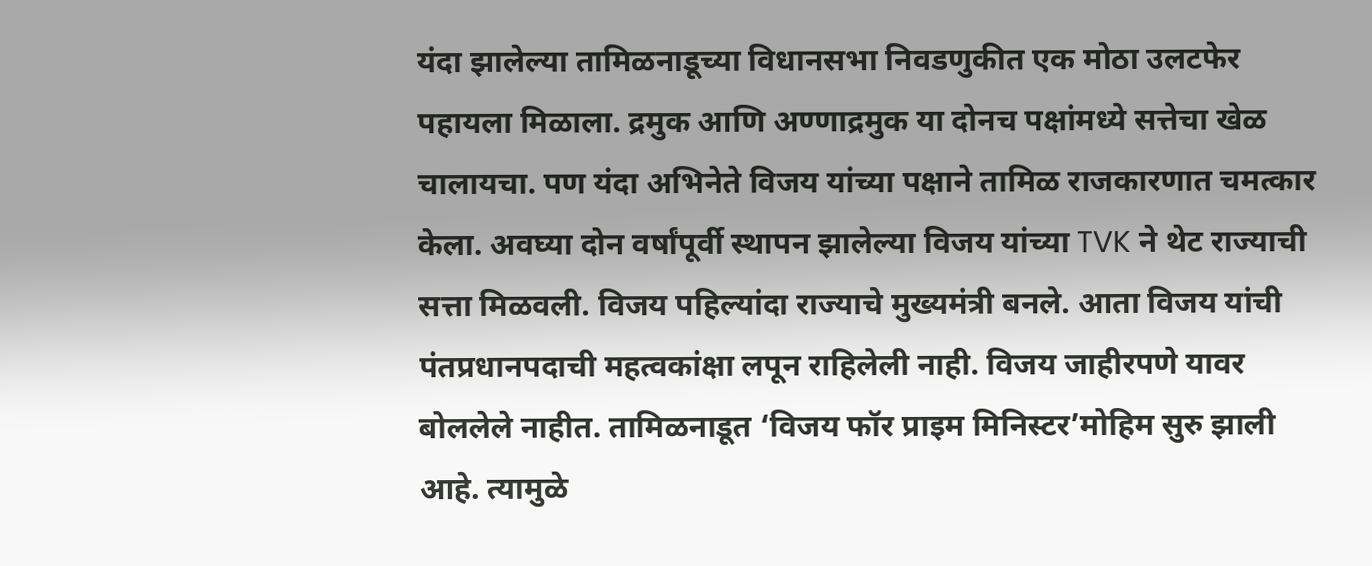यंदा झालेल्या तामिळनाडूच्या विधानसभा निवडणुकीत एक मोठा उलटफेर पहायला मिळाला. द्रमुक आणि अण्णाद्रमुक या दोनच पक्षांमध्ये सत्तेचा खेळ चालायचा. पण यंदा अभिनेते विजय यांच्या पक्षाने तामिळ राजकारणात चमत्कार केला. अवघ्या दोन वर्षांपूर्वी स्थापन झालेल्या विजय यांच्या TVK ने थेट राज्याची सत्ता मिळवली. विजय पहिल्यांदा राज्याचे मुख्यमंत्री बनले. आता विजय यांची पंतप्रधानपदाची महत्वकांक्षा लपून राहिलेली नाही. विजय जाहीरपणे यावर बोललेले नाहीत. तामिळनाडूत ‘विजय फॉर प्राइम मिनिस्टर’मोहिम सुरु झाली आहे. त्यामुळे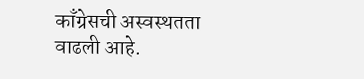काँग्रेसची अस्वस्थतता वाढली आहे.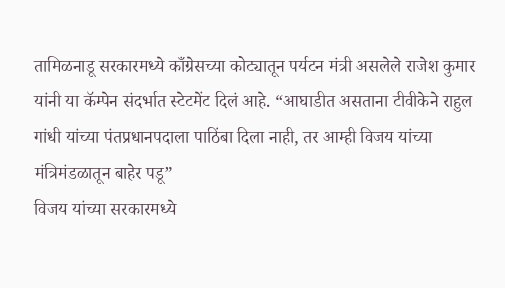तामिळनाडू सरकारमध्ये काँग्रेसच्या कोट्यातून पर्यटन मंत्री असलेले राजेश कुमार यांनी या कॅम्पेन संदर्भात स्टेटमेंट दिलं आहे. “आघाडीत असताना टीवीकेने राहुल गांधी यांच्या पंतप्रधानपदाला पाठिंबा दिला नाही, तर आम्ही विजय यांच्या मंत्रिमंडळातून बाहेर पडू”
विजय यांच्या सरकारमध्ये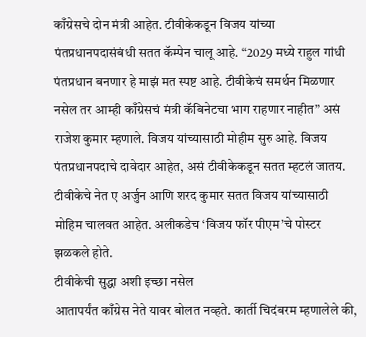काँग्रेसचे दोन मंत्री आहेत. टीवीकेकडून विजय यांच्या पंतप्रधानपदासंबंधी सतत कॅम्पेन चालू आहे. “2029 मध्ये राहुल गांधी पंतप्रधान बनणार हे माझं मत स्पष्ट आहे. टीवीकेचं समर्थन मिळणार नसेल तर आम्ही काँग्रेसचं मंत्री कॅबिनेटचा भाग राहणार नाहीत” असं राजेश कुमार म्हणाले. विजय यांच्यासाठी मोहीम सुरु आहे. विजय पंतप्रधानपदाचे दावेदार आहेत, असं टीवीकेकडून सतत म्हटलं जातय. टीवीकेचे नेत ए अर्जुन आणि शरद कुमार सतत विजय यांच्यासाठी मोहिम चालवत आहेत. अलीकडेच ‘विजय फॉर पीएम’चे पोस्टर झळकले होते.
टीवीकेची सुद्धा अशी इच्छा नसेल
आतापर्यंत काँग्रेस नेते यावर बोलत नव्हते. कार्ती चिदंबरम म्हणालेले की,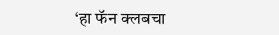‘हा फॅन क्लबचा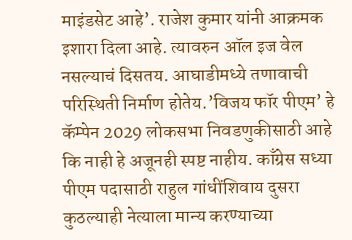माइंडसेट आहे’. राजेश कुमार यांनी आक्रमक इशारा दिला आहे. त्यावरुन ऑल इज वेल नसल्याचं दिसतय. आघाडीमध्ये तणावाची परिस्थिती निर्माण होतेय.’विजय फॉर पीएम’ हे कॅम्पेन 2029 लोकसभा निवडणुकीसाठी आहे कि नाही हे अजूनही स्पष्ट नाहीय. काँग्रेस सध्या पीएम पदासाठी राहुल गांधींशिवाय दुसरा कुठल्याही नेत्याला मान्य करण्याच्या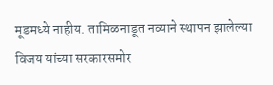मूडमध्ये नाहीय. तामिळनाडूत नव्याने स्थापन झालेल्या विजय यांच्या सरकारसमोर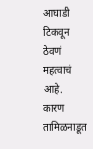आघाडी टिकवून ठेवणं महत्वाचं आहे. कारण तामिळनाडूत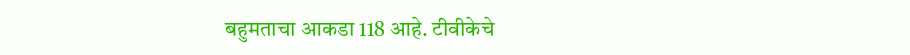बहुमताचा आकडा 118 आहे. टीवीकेचे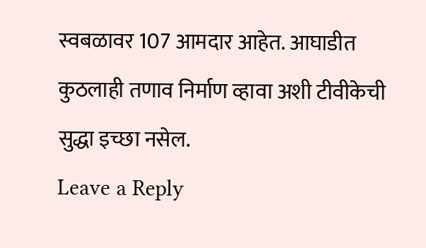स्वबळावर 107 आमदार आहेत. आघाडीत कुठलाही तणाव निर्माण व्हावा अशी टीवीकेची सुद्धा इच्छा नसेल.
Leave a Reply